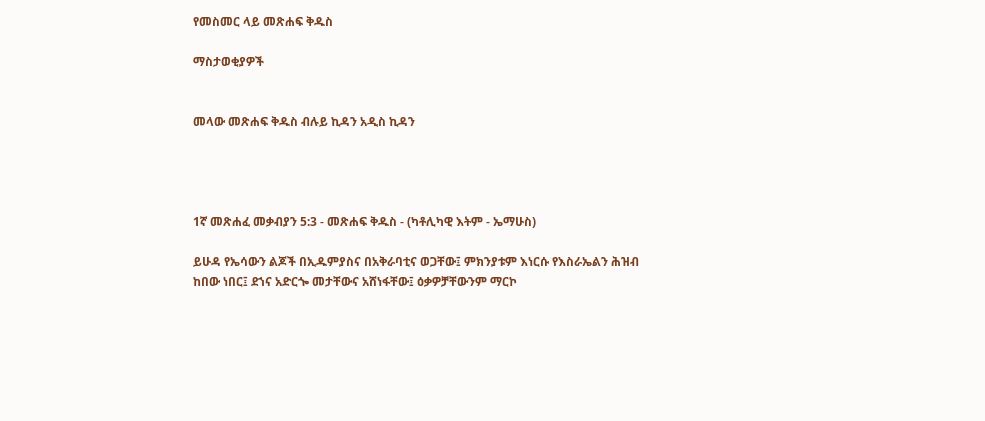የመስመር ላይ መጽሐፍ ቅዱስ

ማስታወቂያዎች


መላው መጽሐፍ ቅዱስ ብሉይ ኪዳን አዲስ ኪዳን




1ኛ መጽሐፈ መቃብያን 5:3 - መጽሐፍ ቅዱስ - (ካቶሊካዊ እትም - ኤማሁስ)

ይሁዳ የኤሳውን ልጆች በኢዱምያስና በአቅራባቲና ወጋቸው፤ ምክንያቱም እነርሱ የእስራኤልን ሕዝብ ከበው ነበር፤ ደኀና አድርጐ መታቸውና አሸነፋቸው፤ ዕቃዎቻቸውንም ማርኮ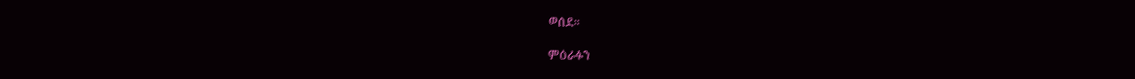ወሰደ።

ምዕራፉን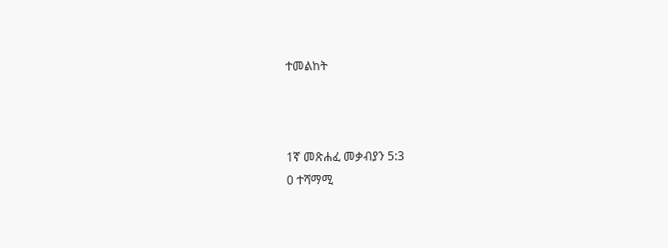ተመልከት



1ኛ መጽሐፈ መቃብያን 5:3
0 ተሻማሚ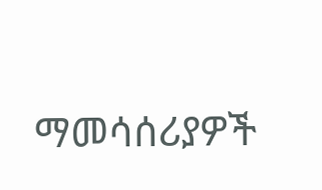ማመሳሰሪያዎች